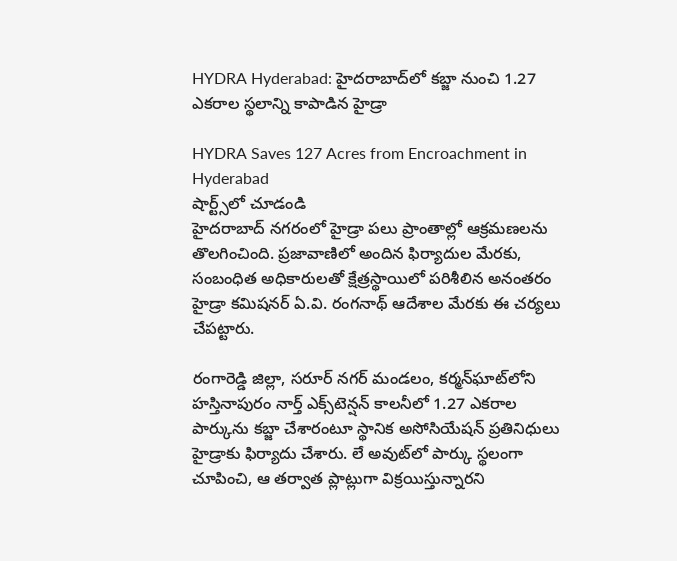HYDRA Hyderabad: హైదరాబాద్‌లో కబ్జా నుంచి 1.27 ఎకరాల స్థలాన్ని కాపాడిన హైడ్రా

HYDRA Saves 127 Acres from Encroachment in Hyderabad
షార్ట్స్‌లో చూడండి
హైదరాబాద్ నగరంలో హైడ్రా పలు ప్రాంతాల్లో ఆక్రమణలను తొలగించింది. ప్రజావాణిలో అందిన ఫిర్యాదుల మేరకు, సంబంధిత అధికారులతో క్షేత్రస్థాయిలో పరిశీలిన అనంతరం హైడ్రా కమిషనర్ ఏ.వి. రంగనాథ్ ఆదేశాల మేరకు ఈ చర్యలు చేపట్టారు.

రంగారెడ్డి జిల్లా, సరూర్ నగర్ మండలం, కర్మన్‌ఘాట్‌లోని హస్తినాపురం నార్త్ ఎక్స్‌టెన్షన్ కాలనీలో 1.27 ఎకరాల పార్కును కబ్జా చేశారంటూ స్థానిక అసోసియేషన్ ప్రతినిధులు హైడ్రాకు ఫిర్యాదు చేశారు. లే అవుట్‌లో పార్కు స్థలంగా చూపించి, ఆ తర్వాత ప్లాట్లుగా విక్రయిస్తున్నారని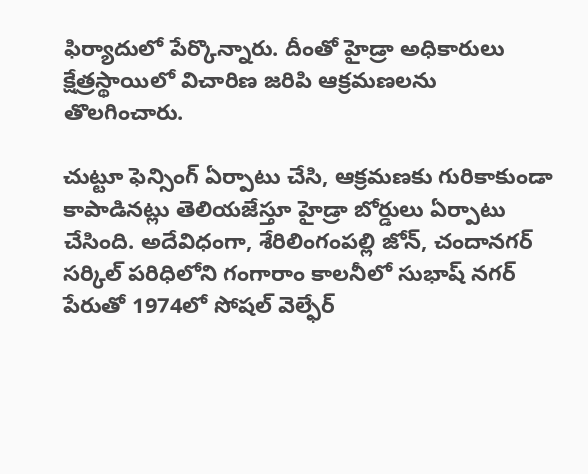ఫిర్యాదులో పేర్కొన్నారు. దీంతో హైడ్రా అధికారులు క్షేత్రస్థాయిలో విచారిణ జరిపి ఆక్రమణలను తొలగించారు.

చుట్టూ ఫెన్సింగ్ ఏర్పాటు చేసి, ఆక్రమణకు గురికాకుండా కాపాడినట్లు తెలియజేస్తూ హైడ్రా బోర్డులు ఏర్పాటు చేసింది. అదేవిధంగా, శేరిలింగంపల్లి జోన్, చందానగర్ సర్కిల్ పరిధిలోని గంగారాం కాలనీలో సుభాష్ నగర్ పేరుతో 1974లో సోషల్ వెల్ఫేర్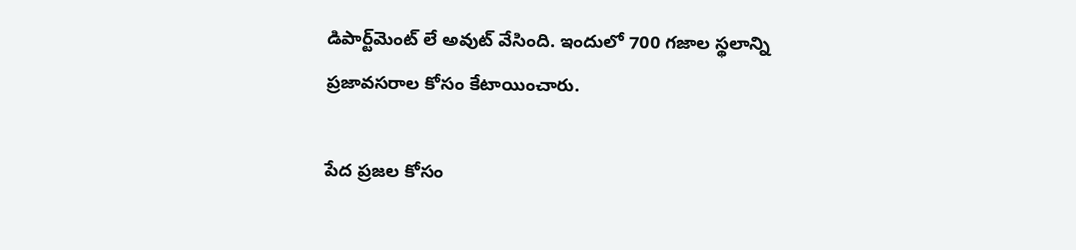డిపార్ట్‌మెంట్ లే అవుట్ వేసింది. ఇందులో 700 గజాల స్థలాన్ని ప్రజావసరాల కోసం కేటాయించారు.

పేద ప్రజల కోసం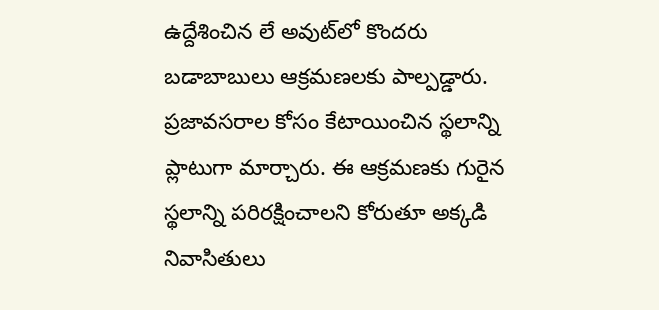ఉద్దేశించిన లే అవుట్‌లో కొందరు బడాబాబులు ఆక్రమణలకు పాల్పడ్డారు. ప్రజావసరాల కోసం కేటాయించిన స్థలాన్ని ప్లాటుగా మార్చారు. ఈ ఆక్రమణకు గురైన స్థలాన్ని పరిరక్షించాలని కోరుతూ అక్కడి నివాసితులు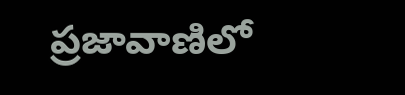ప్రజావాణిలో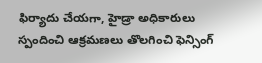ఫిర్యాదు చేయగా, హైడ్రా అధికారులు స్పందించి ఆక్రమణలు తొలగించి ఫెన్సింగ్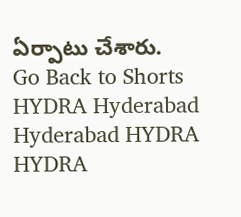ఏర్పాటు చేశారు.
Go Back to Shorts
HYDRA Hyderabad
Hyderabad HYDRA
HYDRA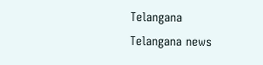Telangana
Telangana news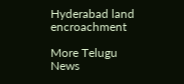Hyderabad land encroachment

More Telugu News